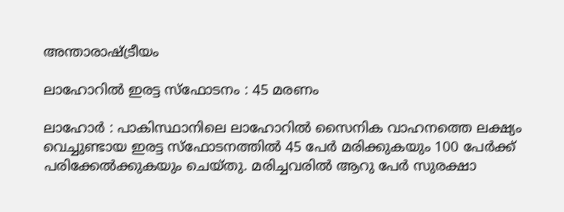അന്താരാഷ്ട്രീയം

ലാഹോറില്‍ ഇരട്ട സ്‌ഫോടനം : 45 മരണം

ലാഹോര്‍ : പാകിസ്ഥാനിലെ ലാഹോറില്‍ സൈനിക വാഹനത്തെ ലക്ഷ്യം വെച്ചുണ്ടായ ഇരട്ട സ്‌ഫോടനത്തില്‍ 45 പേര്‍ മരിക്കുകയും 100 പേര്‍ക്ക് പരിക്കേല്‍ക്കുകയും ചെയ്തു. മരിച്ചവരില്‍ ആറു പേര്‍ സുരക്ഷാ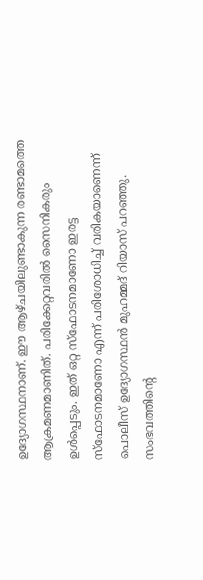ഉദ്യോഗസ്ഥനാണ്. ഈ ആഴ്ചയിലുണ്ടാകുന്ന രണ്ടാമത്തെ ആക്രമണമാണിത്. പരിക്കേറ്റവരില്‍ സൈനികരും ഉള്‍പ്പെടും. ഇത് ഒറ്റ സ്‌ഫോടനമാണോ ഇരട്ട സ്‌ഫോടനമാണോ എന്ന് പരിശോധിച്ച് വരികയാണെന്ന് പൊലീസ് ഉദ്യോഗസ്ഥന്‍ മുഹമ്മദ് റിയാസ് പറഞ്ഞു. സംഭവത്തിന്റെ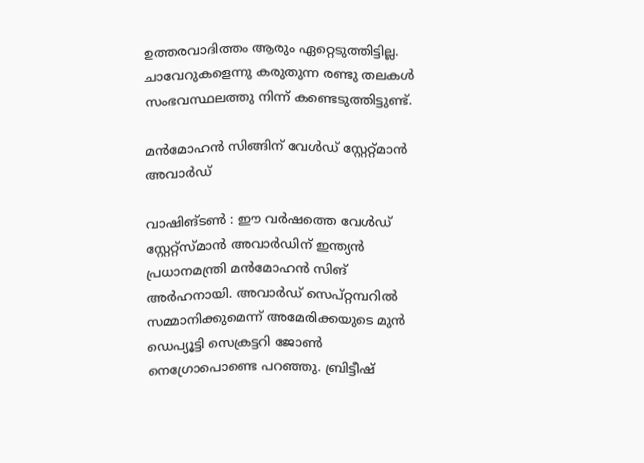ഉത്തരവാദിത്തം ആരും ഏറ്റെടുത്തിട്ടില്ല. ചാവേറുകളെന്നു കരുതുന്ന രണ്ടു തലകള്‍ സംഭവസ്ഥലത്തു നിന്ന് കണ്ടെടുത്തിട്ടുണ്ട്.

മന്‍മോഹന്‍ സിങ്ങിന് വേള്‍ഡ് സ്റ്റേറ്റ്മാന്‍ അവാര്‍ഡ്

വാഷിങ്ടണ്‍ : ഈ വര്‍ഷത്തെ വേള്‍ഡ് സ്റ്റേറ്റ്സ്മാന്‍ അവാര്‍ഡിന് ഇന്ത്യന്‍ പ്രധാനമന്ത്രി മന്‍മോഹന്‍ സിങ് അര്‍ഹനായി. അവാര്‍ഡ് സെപ്റ്റമ്പറില്‍ സമ്മാനിക്കുമെന്ന് അമേരിക്കയുടെ മുന്‍ ഡെപ്യൂട്ടി സെക്രട്ടറി ജോണ്‍ നെഗ്രോപൊണ്ടെ പറഞ്ഞു. ബ്രിട്ടീഷ്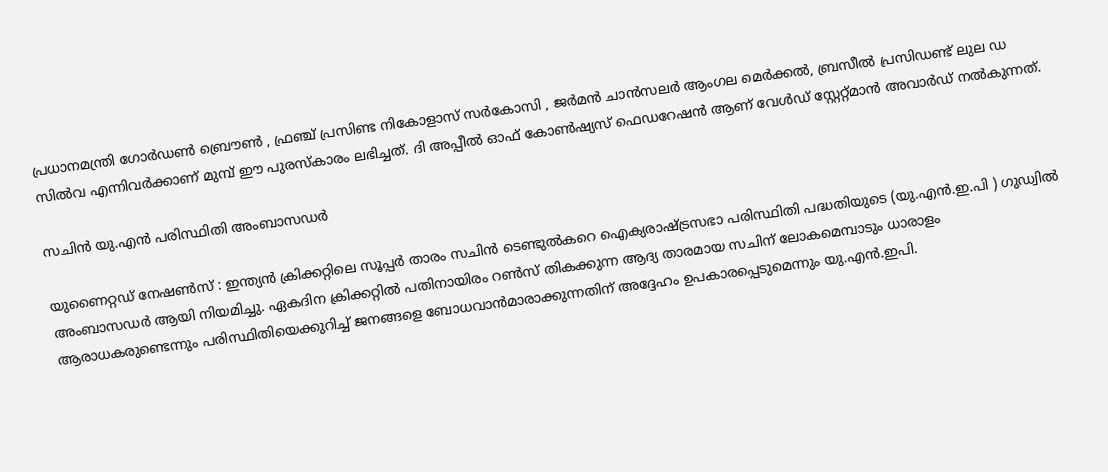പ്രധാനമന്ത്രി ഗോര്‍ഡണ്‍ ബ്രൌണ്‍ , ഫ്രഞ്ച് പ്രസിണ്ട നികോളാസ് സര്‍കോസി , ജര്‍മന്‍ ചാന്‍സലര്‍ ആംഗല മെര്‍ക്കല്‍, ബ്രസീല്‍ പ്രസിഡണ്ട് ലുല ഡ സില്‍വ എന്നിവര്‍ക്കാണ് മുമ്പ് ഈ പുരസ്കാരം ലഭിച്ചത്. ദി അപ്പീല്‍ ഓഫ് കോണ്‍ഷ്യസ് ഫെഡറേഷന്‍ ആണ് വേള്‍ഡ് സ്റ്റേറ്റ്മാന്‍ അവാര്‍ഡ് നല്‍കുന്നത്.

സചിന്‍ യു.എന്‍ പരിസ്ഥിതി അംബാസഡര്‍

യുണൈറ്റഡ് നേഷണ്‍സ് : ഇന്ത്യന്‍ ക്രിക്കറ്റിലെ സൂപ്പര്‍ താരം സചിന്‍ ടെണ്ടുല്‍കറെ ഐക്യരാഷ്ട്രസഭാ പരിസ്ഥിതി പദ്ധതിയുടെ (യു.എന്‍.ഇ.പി ) ഗുഡ്വില്‍ അംബാസഡര്‍ ആയി നിയമിച്ചു. ഏകദിന ക്രിക്കറ്റില്‍ പതിനായിരം റണ്‍സ് തികക്കുന്ന ആദ്യ താരമായ സചിന് ലോകമെമ്പാടും ധാരാളം ആരാധകരുണ്ടെന്നും പരിസ്ഥിതിയെക്കുറിച്ച് ജനങ്ങളെ ബോധവാന്‍മാരാക്കുന്നതിന് അദ്ദേഹം ഉപകാരപ്പെടുമെന്നും യു.എന്‍.ഇപി.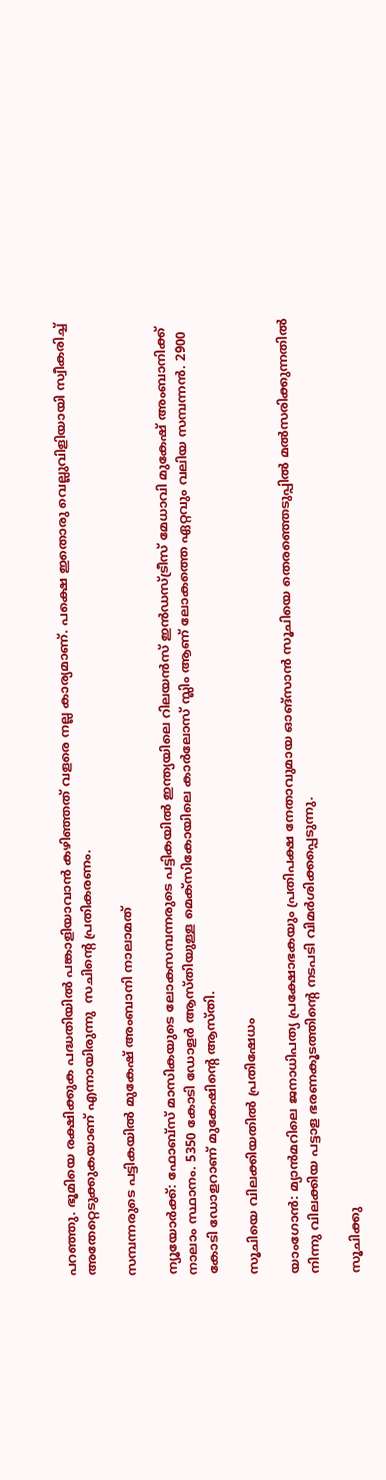പറഞ്ഞു. ഭൂമിയെ രക്ഷിക്കുക പദ്ധതിയില്‍ പങ്കാളിയാവാന്‍ കഴിഞ്ഞത് വളരെ നല്ല കാര്യമാണ്. പക്ഷെ ഇതൊരു വെല്ലുവിളിയായി സ്വീകരിച്ച് അതേറ്റെടുക്കുകയാണ് എന്നായിരുന്നു  സചിന്റെ പ്രതികരണം.

സമ്പന്നരുടെ പട്ടികയില്‍ മുകേഷ് അംബാനി നാലാമത്

ന്യൂയോര്‍ക്ക്: ഫോബ്സ് മാസികയുടെ ലോകസമ്പന്നരുടെ പട്ടികയില്‍ ഇന്ത്യയിലെ റിലയന്‍സ് ഇന്‍ഡസ്ട്രീസ് മേധാവി മുകേഷ് അംബാനിക്ക് നാലാം സ്ഥാനം. 5350 കോടി ഡോളര്‍ ആസ്തിയുള്ള മെക്സികോയിലെ കാര്‍ലോസ് സ്ലിം ആണ് ലോകത്തെ ഏറ്റവും വലിയ സമ്പന്നന്‍. 2900 കോടി ഡോളറാണ് മുകേഷിന്റെ ആസ്തി.

സൂചിയെ വിലക്കിയതില്‍ പ്രതിഷേധം

യാംഗോന്‍: മ്യാന്‍മറിലെ ജനാധിപത്യ പ്രക്ഷോഭകയും പ്രതിപക്ഷ നേതാവുമായ ഓങ്സാന്‍ സൂചിയെ തെരഞ്ഞെടുപ്പില്‍ മല്‍സരിക്കുന്നതില്‍ നിന്നു വിലക്കിയ പട്ടാള ഭരണകൂടത്തിന്റെ നടപടി വിമര്‍ശിക്കപ്പെടുന്നു.

സൂചിക്കു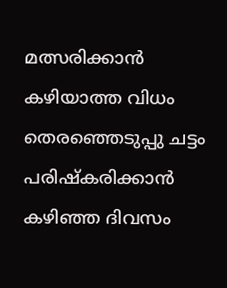മത്സരിക്കാന്‍ കഴിയാത്ത വിധം തെരഞ്ഞെടുപ്പു ചട്ടം പരിഷ്കരിക്കാന്‍ കഴിഞ്ഞ ദിവസം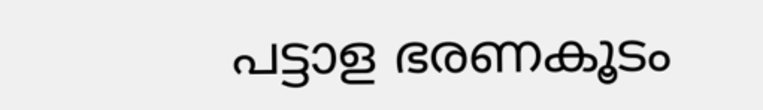പട്ടാള ഭരണകൂടം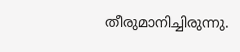തീരുമാനിച്ചിരുന്നു.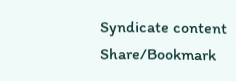Syndicate content
Share/Bookmark